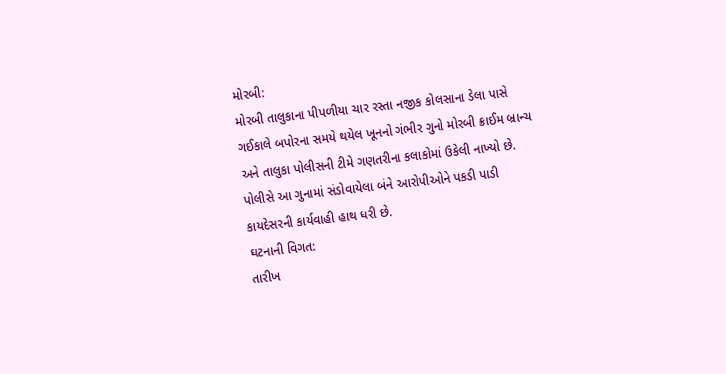મોરબી:
મોરબી તાલુકાના પીપળીયા ચાર રસ્તા નજીક કોલસાના ડેલા પાસે ગઈકાલે બપોરના સમયે થયેલ ખૂનનો ગંભીર ગુનો મોરબી ક્રાઈમ બ્રાન્ચ અને તાલુકા પોલીસની ટીમે ગણતરીના કલાકોમાં ઉકેલી નાખ્યો છે. પોલીસે આ ગુનામાં સંડોવાયેલા બંને આરોપીઓને પકડી પાડી કાયદેસરની કાર્યવાહી હાથ ધરી છે.
ઘટનાની વિગત:
તારીખ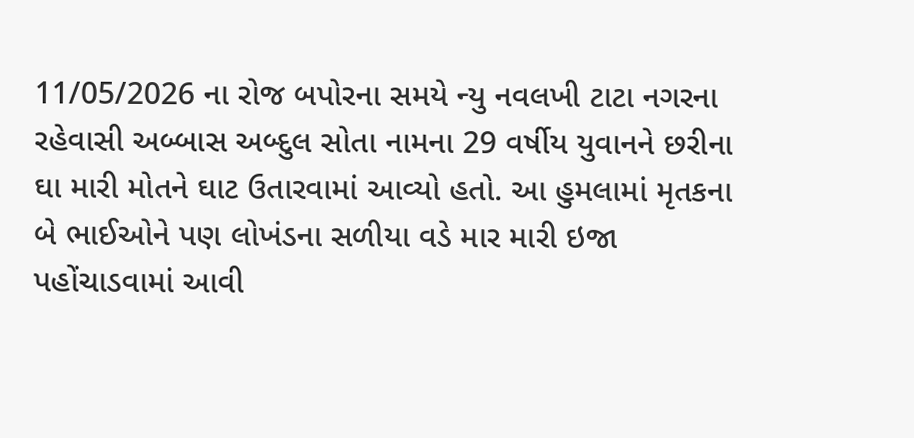11/05/2026 ના રોજ બપોરના સમયે ન્યુ નવલખી ટાટા નગરના રહેવાસી અબ્બાસ અબ્દુલ સોતા નામના 29 વર્ષીય યુવાનને છરીના ઘા મારી મોતને ઘાટ ઉતારવામાં આવ્યો હતો. આ હુમલામાં મૃતકના બે ભાઈઓને પણ લોખંડના સળીયા વડે માર મારી ઇજા પહોંચાડવામાં આવી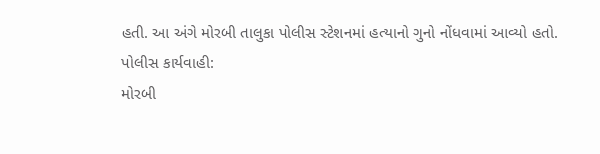હતી. આ અંગે મોરબી તાલુકા પોલીસ સ્ટેશનમાં હત્યાનો ગુનો નોંધવામાં આવ્યો હતો.
પોલીસ કાર્યવાહી:
મોરબી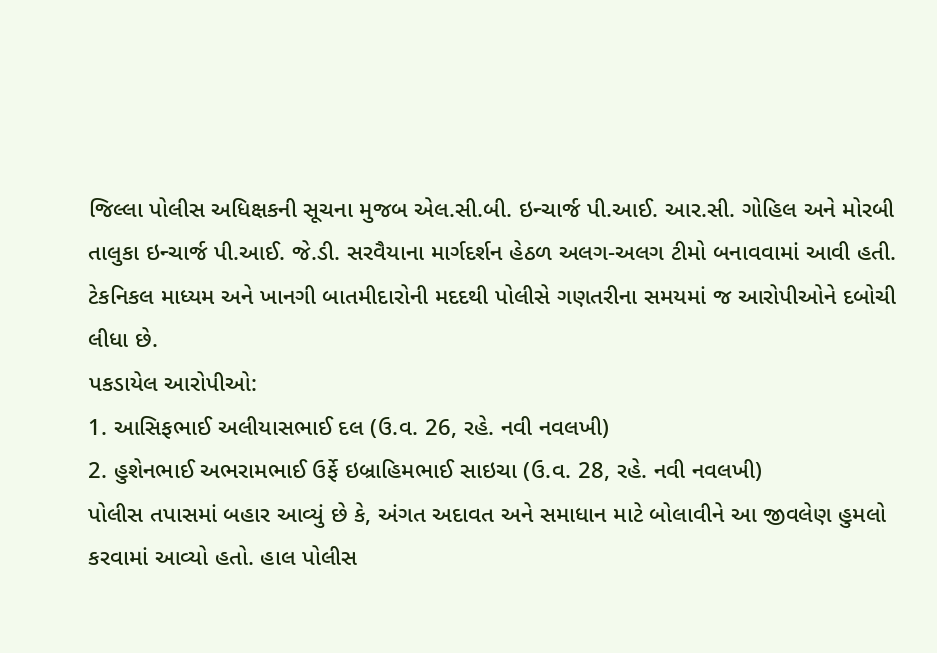જિલ્લા પોલીસ અધિક્ષકની સૂચના મુજબ એલ.સી.બી. ઇન્ચાર્જ પી.આઈ. આર.સી. ગોહિલ અને મોરબી તાલુકા ઇન્ચાર્જ પી.આઈ. જે.ડી. સરવૈયાના માર્ગદર્શન હેઠળ અલગ-અલગ ટીમો બનાવવામાં આવી હતી. ટેકનિકલ માધ્યમ અને ખાનગી બાતમીદારોની મદદથી પોલીસે ગણતરીના સમયમાં જ આરોપીઓને દબોચી લીધા છે.
પકડાયેલ આરોપીઓ:
1. આસિફભાઈ અલીયાસભાઈ દલ (ઉ.વ. 26, રહે. નવી નવલખી)
2. હુશેનભાઈ અભરામભાઈ ઉર્ફે ઇબ્રાહિમભાઈ સાઇચા (ઉ.વ. 28, રહે. નવી નવલખી)
પોલીસ તપાસમાં બહાર આવ્યું છે કે, અંગત અદાવત અને સમાધાન માટે બોલાવીને આ જીવલેણ હુમલો કરવામાં આવ્યો હતો. હાલ પોલીસ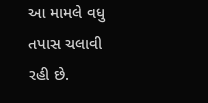આ મામલે વધુ તપાસ ચલાવી રહી છે.